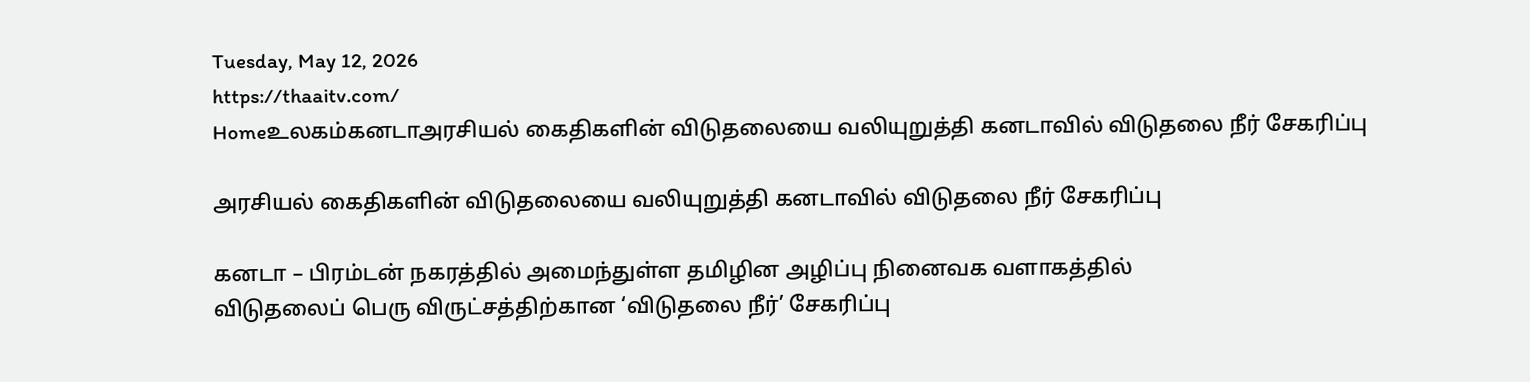Tuesday, May 12, 2026
https://thaaitv.com/
Homeஉலகம்கனடாஅரசியல் கைதிகளின் விடுதலையை வலியுறுத்தி கனடாவில் விடுதலை நீர் சேகரிப்பு

அரசியல் கைதிகளின் விடுதலையை வலியுறுத்தி கனடாவில் விடுதலை நீர் சேகரிப்பு

கனடா – பிரம்டன் நகரத்தில் அமைந்துள்ள தமிழின அழிப்பு நினைவக வளாகத்தில்
விடுதலைப் பெரு விருட்சத்திற்கான ‘விடுதலை நீர்’ சேகரிப்பு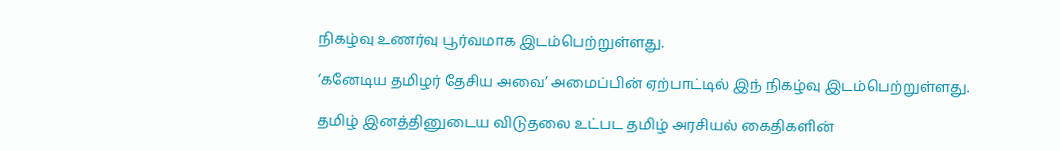நிகழ்வு உணர்வு பூர்வமாக இடம்பெற்றுள்ளது.

‘கனேடிய தமிழர் தேசிய அவை’ அமைப்பின் ஏற்பாட்டில் இந் நிகழ்வு இடம்பெற்றுள்ளது.

தமிழ் இனத்தினுடைய விடுதலை உட்பட தமிழ் அரசியல் கைதிகளின்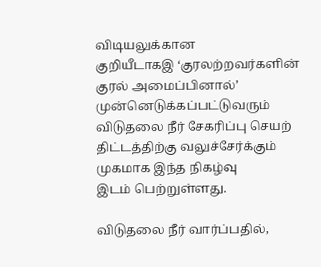விடியலுக்கான
குறியீடாகஇ ‘குரலற்றவர்களின் குரல் அமைப்பினால்’ முன்னெடுக்கப்பட்டுவரும்
விடுதலை நீர் சேகரிப்பு செயற் திட்டத்திற்கு வலுச்சேர்க்கும் முகமாக இந்த நிகழ்வு
இடம் பெற்றுள்ளது.

விடுதலை நீர் வார்ப்பதில்,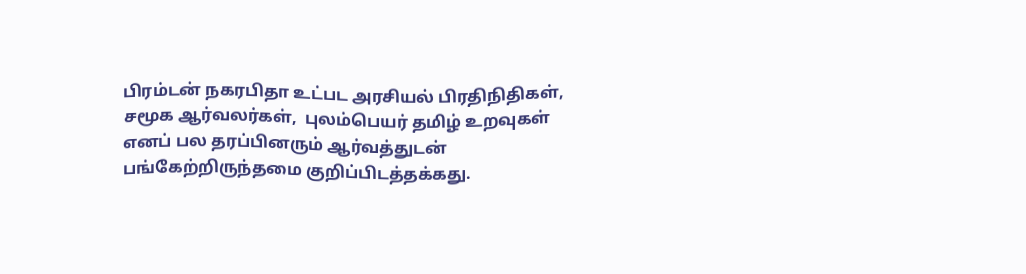பிரம்டன் நகரபிதா உட்பட அரசியல் பிரதிநிதிகள்,
சமூக ஆர்வலர்கள்,  புலம்பெயர் தமிழ் உறவுகள் எனப் பல தரப்பினரும் ஆர்வத்துடன்
பங்கேற்றிருந்தமை குறிப்பிடத்தக்கது.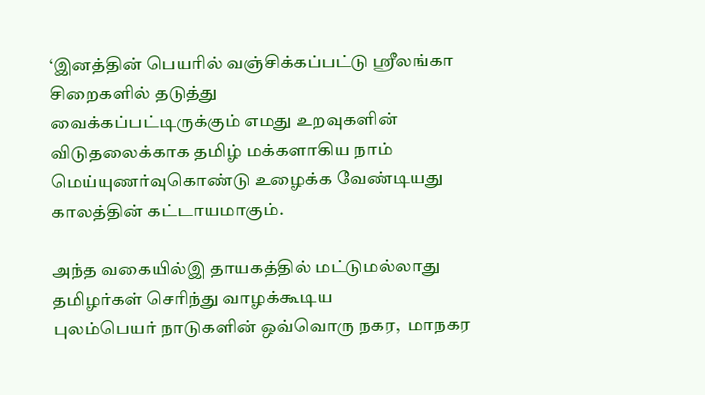‘இனத்தின் பெயரில் வஞ்சிக்கப்பட்டு ஸ்ரீலங்கா சிறைகளில் தடுத்து
வைக்கப்பட்டிருக்கும் எமது உறவுகளின் விடுதலைக்காக தமிழ் மக்களாகிய நாம்
மெய்யுணர்வுகொண்டு உழைக்க வேண்டியது காலத்தின் கட்டாயமாகும்.

அந்த வகையில்இ தாயகத்தில் மட்டுமல்லாது தமிழர்கள் செரிந்து வாழக்கூடிய
புலம்பெயர் நாடுகளின் ஒவ்வொரு நகர,  மாநகர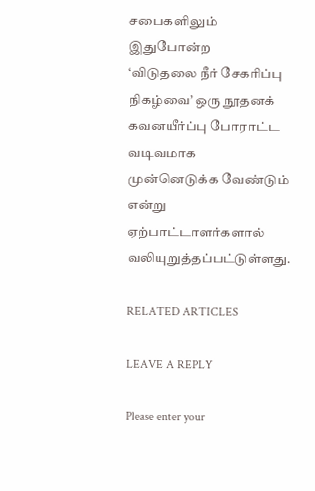சபைகளிலும் இதுபோன்ற
‘விடுதலை நீர் சேகரிப்பு நிகழ்வை’ ஒரு நூதனக் கவனயீர்ப்பு போராட்ட வடிவமாக
முன்னெடுக்க வேண்டும் என்று ஏற்பாட்டாளர்களால் வலியுறுத்தப்பட்டுள்ளது.

RELATED ARTICLES

LEAVE A REPLY

Please enter your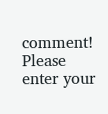comment!
Please enter your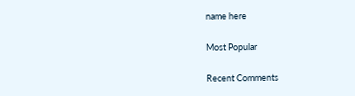name here

Most Popular

Recent Comments